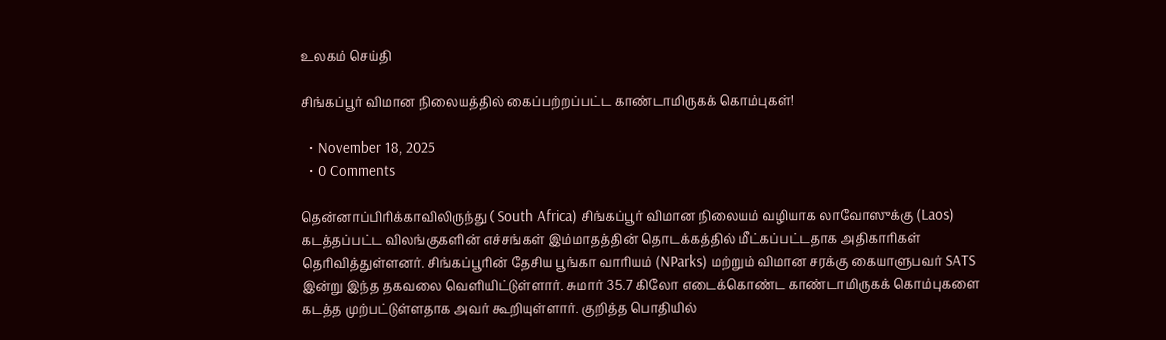உலகம் செய்தி

சிங்கப்பூர் விமான நிலையத்தில் கைப்பற்றப்பட்ட காண்டாமிருகக் கொம்புகள்!

  • November 18, 2025
  • 0 Comments

தென்னாப்பிரிக்காவிலிருந்து ( South Africa) சிங்கப்பூர் விமான நிலையம் வழியாக லாவோஸுக்கு (Laos) கடத்தப்பட்ட விலங்குகளின் எச்சங்கள் இம்மாதத்தின் தொடக்கத்தில் மீட்கப்பட்டதாக அதிகாரிகள் தெரிவித்துள்ளனர். சிங்கப்பூரின் தேசிய பூங்கா வாரியம் (NParks) மற்றும் விமான சரக்கு கையாளுபவர் SATS இன்று இந்த தகவலை வெளியிட்டுள்ளார். சுமார் 35.7 கிலோ எடைக்கொண்ட காண்டாமிருகக் கொம்புகளை  கடத்த முற்பட்டுள்ளதாக அவர் கூறியுள்ளார். குறித்த பொதியில்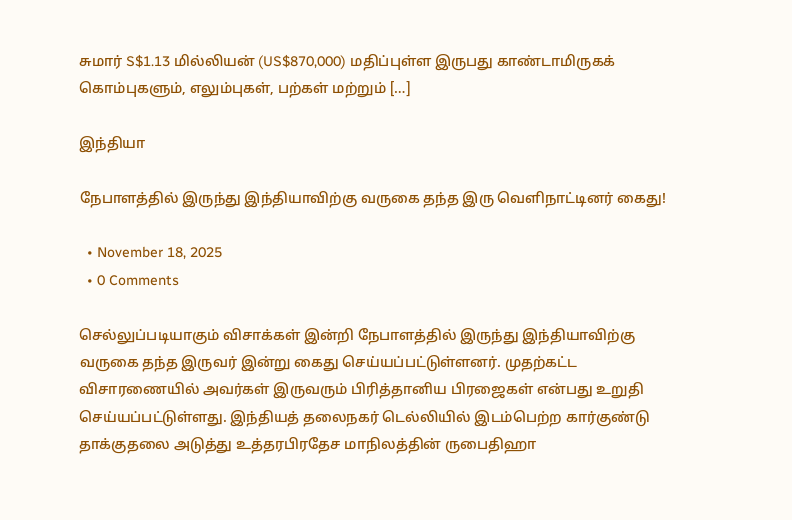சுமார் S$1.13 மில்லியன் (US$870,000) மதிப்புள்ள இருபது காண்டாமிருகக் கொம்புகளும், எலும்புகள், பற்கள் மற்றும் […]

இந்தியா

நேபாளத்தில் இருந்து இந்தியாவிற்கு வருகை தந்த இரு வெளிநாட்டினர் கைது!

  • November 18, 2025
  • 0 Comments

செல்லுப்படியாகும் விசாக்கள் இன்றி நேபாளத்தில் இருந்து இந்தியாவிற்கு வருகை தந்த இருவர் இன்று கைது செய்யப்பட்டுள்ளனர். முதற்கட்ட  விசாரணையில் அவர்கள் இருவரும் பிரித்தானிய பிரஜைகள் என்பது உறுதி செய்யப்பட்டுள்ளது. இந்தியத் தலைநகர் டெல்லியில் இடம்பெற்ற கார்குண்டு தாக்குதலை அடுத்து உத்தரபிரதேச மாநிலத்தின் ருபைதிஹா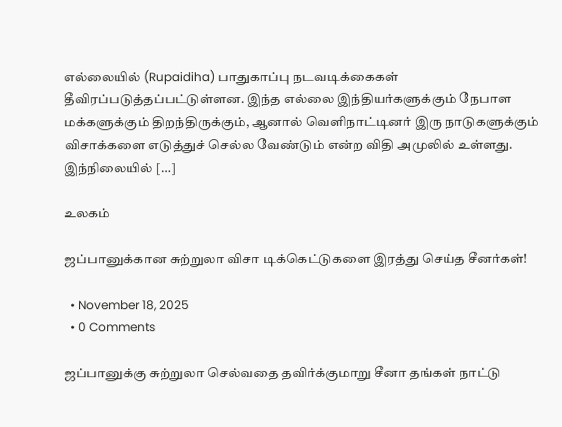எல்லையில் (Rupaidiha) பாதுகாப்பு நடவடிக்கைகள் தீவிரப்படுத்தப்பட்டுள்ளன. இந்த எல்லை இந்தியர்களுக்கும் நேபாள மக்களுக்கும் திறந்திருக்கும், ஆனால் வெளிநாட்டினர் இரு நாடுகளுக்கும் விசாக்களை எடுத்துச் செல்ல வேண்டும் என்ற விதி அமுலில் உள்ளது. இந்நிலையில் […]

உலகம்

ஜப்பானுக்கான சுற்றுலா விசா டிக்கெட்டுகளை இரத்து செய்த சீனர்கள்!

  • November 18, 2025
  • 0 Comments

ஜப்பானுக்கு சுற்றுலா செல்வதை தவிர்க்குமாறு சீனா தங்கள் நாட்டு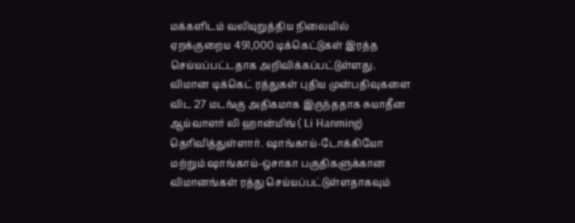மக்களிடம் வலியுறுத்திய நிலையில் ஏறக்குறைய 491,000 டிக்கெட்டுகள் இரத்த செய்யப்பட்டதாக அறிவிக்கப்பட்டுள்ளது. விமான டிக்கெட் ரத்துகள் புதிய முன்பதிவுகளை விட 27 மடங்கு அதிகமாக இருந்ததாக சுயாதீன ஆய்வாளர் லி ஹான்மிங் ( Li Hanming) தெரிவித்துள்ளார். ஷாங்காய்-டோக்கியோ மற்றும் ஷாங்காய்-ஒசாகா பகுதிகளுக்கான  விமானங்கள் ரத்து செய்யப்பட்டுள்ளதாகவும்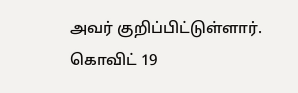அவர் குறிப்பிட்டுள்ளார். கொவிட் 19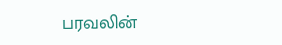பரவலின்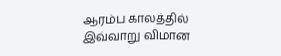ஆரம்ப காலத்தில் இவ்வாறு விமான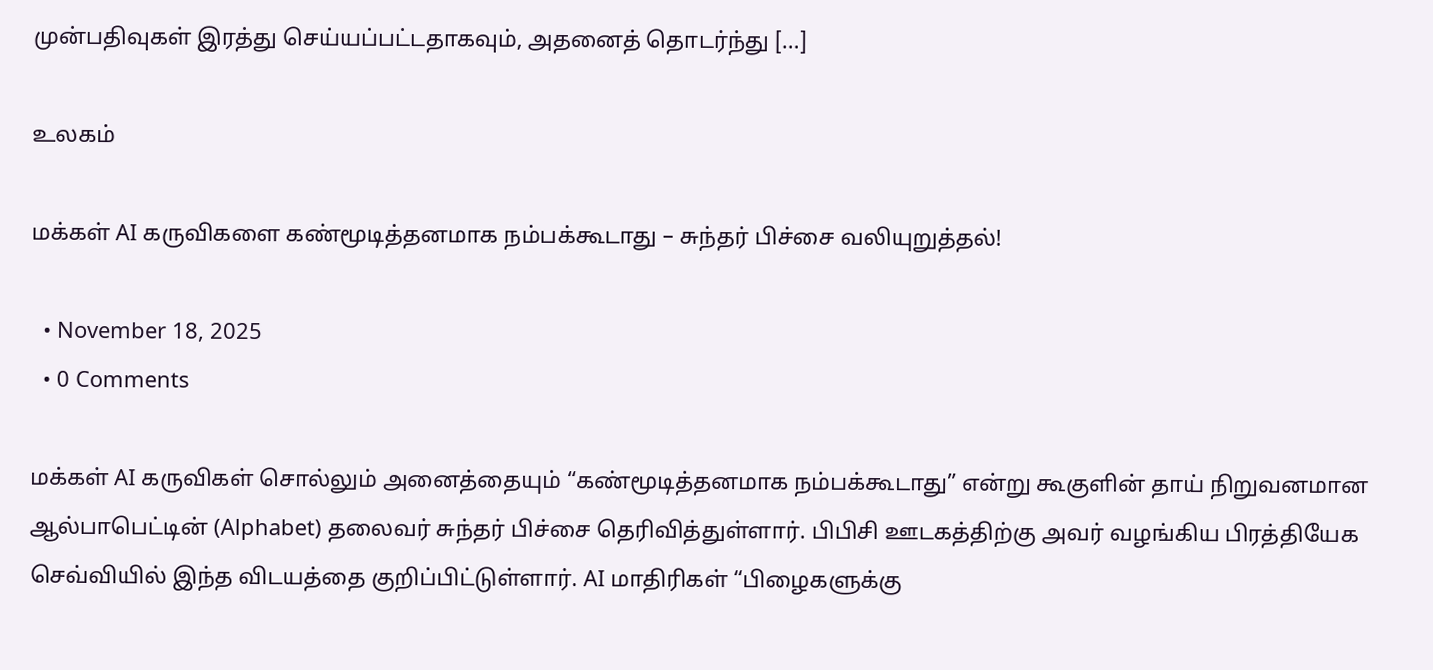முன்பதிவுகள் இரத்து செய்யப்பட்டதாகவும், அதனைத் தொடர்ந்து […]

உலகம்

மக்கள் AI கருவிகளை கண்மூடித்தனமாக நம்பக்கூடாது – சுந்தர் பிச்சை வலியுறுத்தல்!

  • November 18, 2025
  • 0 Comments

மக்கள் AI கருவிகள் சொல்லும் அனைத்தையும் “கண்மூடித்தனமாக நம்பக்கூடாது” என்று கூகுளின் தாய் நிறுவனமான ஆல்பாபெட்டின் (Alphabet) தலைவர் சுந்தர் பிச்சை தெரிவித்துள்ளார். பிபிசி ஊடகத்திற்கு அவர் வழங்கிய பிரத்தியேக செவ்வியில் இந்த விடயத்தை குறிப்பிட்டுள்ளார். AI மாதிரிகள் “பிழைகளுக்கு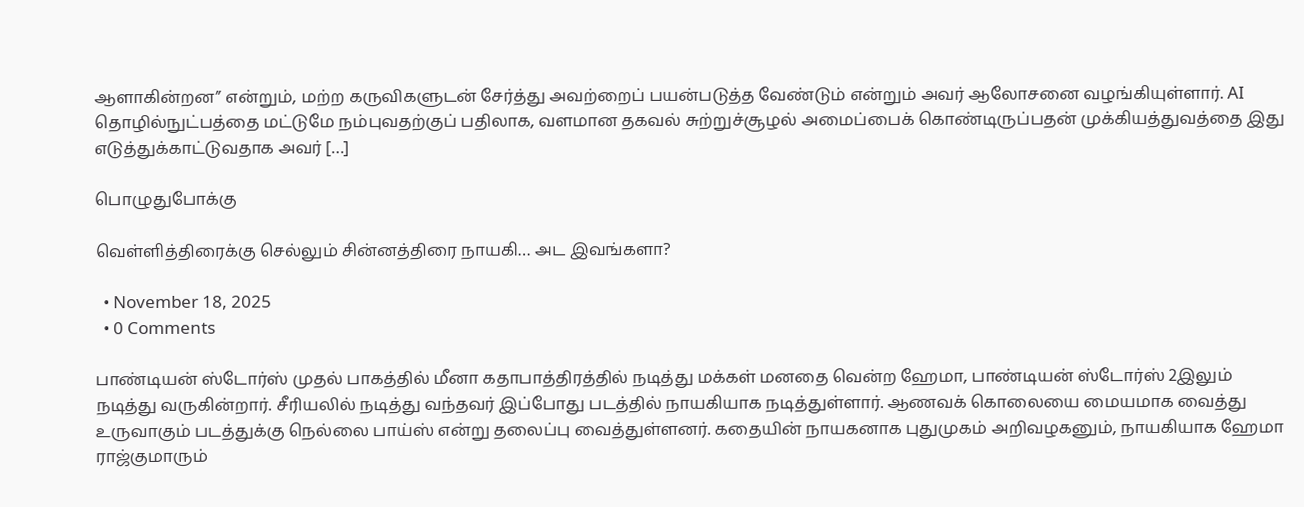ஆளாகின்றன” என்றும், மற்ற கருவிகளுடன் சேர்த்து அவற்றைப் பயன்படுத்த வேண்டும் என்றும் அவர் ஆலோசனை வழங்கியுள்ளார். AI தொழில்நுட்பத்தை மட்டுமே நம்புவதற்குப் பதிலாக, வளமான தகவல் சுற்றுச்சூழல் அமைப்பைக் கொண்டிருப்பதன் முக்கியத்துவத்தை இது எடுத்துக்காட்டுவதாக அவர் […]

பொழுதுபோக்கு

வெள்ளித்திரைக்கு செல்லும் சின்னத்திரை நாயகி… அட இவங்களா?

  • November 18, 2025
  • 0 Comments

பாண்டியன் ஸ்டோர்ஸ் முதல் பாகத்தில் மீனா கதாபாத்திரத்தில் நடித்து மக்கள் மனதை வென்ற ஹேமா, பாண்டியன் ஸ்டோர்ஸ் 2இலும் நடித்து வருகின்றார். சீரியலில் நடித்து வந்தவர் இப்போது படத்தில் நாயகியாக நடித்துள்ளார். ஆணவக் கொலையை மையமாக வைத்து உருவாகும் படத்துக்கு நெல்லை பாய்ஸ் என்று தலைப்பு வைத்துள்ளனர். கதையின் நாயகனாக புதுமுகம் அறிவழகனும், நாயகியாக ஹேமா ராஜ்குமாரும்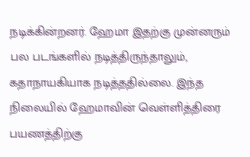நடிக்கின்றனர். ஹேமா இதற்கு முன்னரும் பல படங்களில் நடித்திருந்தாலும், கதாநாயகியாக நடித்ததில்லை. இந்த நிலையில் ஹேமாவின் வெள்ளித்திரை பயணத்திற்கு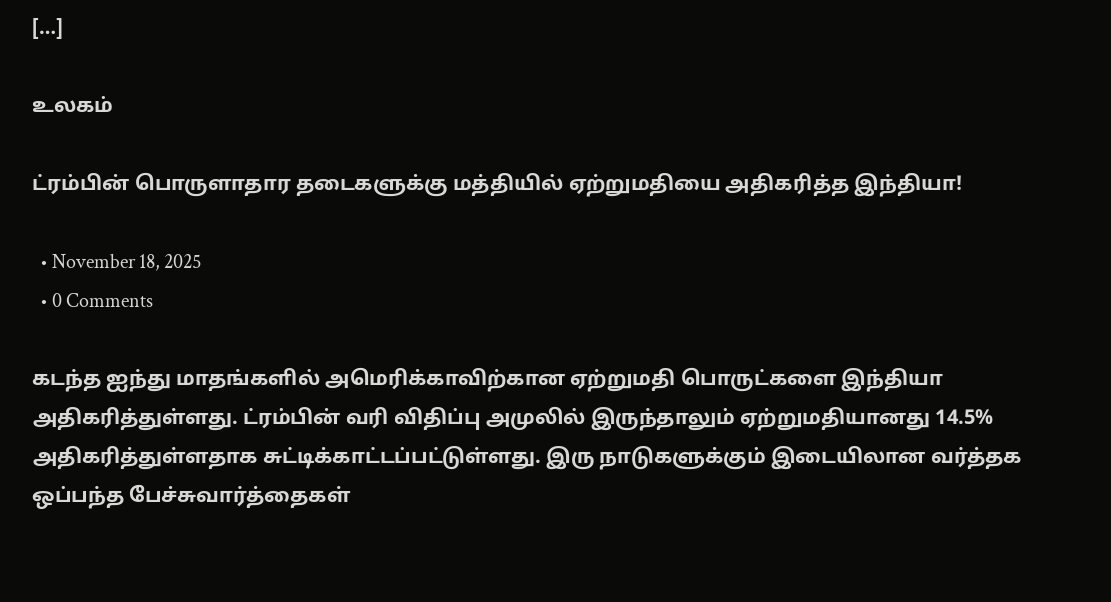[…]

உலகம்

ட்ரம்பின் பொருளாதார தடைகளுக்கு மத்தியில் ஏற்றுமதியை அதிகரித்த இந்தியா!

  • November 18, 2025
  • 0 Comments

கடந்த ஐந்து மாதங்களில் அமெரிக்காவிற்கான ஏற்றுமதி பொருட்களை இந்தியா அதிகரித்துள்ளது. ட்ரம்பின் வரி விதிப்பு அமுலில் இருந்தாலும் ஏற்றுமதியானது 14.5% அதிகரித்துள்ளதாக சுட்டிக்காட்டப்பட்டுள்ளது. இரு நாடுகளுக்கும் இடையிலான வர்த்தக ஒப்பந்த பேச்சுவார்த்தைகள்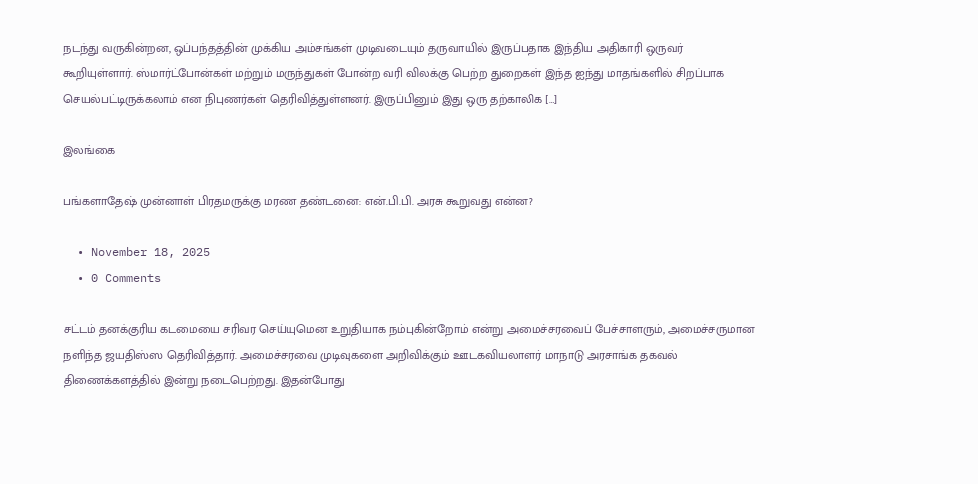நடந்து வருகின்றன, ஒப்பந்தத்தின் முக்கிய அம்சங்கள் முடிவடையும் தருவாயில் இருப்பதாக இந்திய அதிகாரி ஒருவர் கூறியுள்ளார். ஸ்மார்ட்போன்கள் மற்றும் மருந்துகள் போன்ற வரி விலக்கு பெற்ற துறைகள் இந்த ஐந்து மாதங்களில் சிறப்பாக செயல்பட்டிருக்கலாம் என நிபுணர்கள் தெரிவித்துள்ளனர். இருப்பினும் இது ஒரு தற்காலிக […]

இலங்கை

பங்களாதேஷ் முன்னாள் பிரதமருக்கு மரண தண்டனை: என்.பி.பி. அரசு கூறுவது என்ன?

  • November 18, 2025
  • 0 Comments

சட்டம் தனக்குரிய கடமையை சரிவர செய்யுமென உறுதியாக நம்புகின்றோம் என்று அமைச்சரவைப் பேச்சாளரும், அமைச்சருமான நளிந்த ஜயதிஸ்ஸ தெரிவித்தார். அமைச்சரவை முடிவுகளை அறிவிக்கும் ஊடகவியலாளர் மாநாடு அரசாங்க தகவல் திணைக்களத்தில் இன்று நடைபெற்றது. இதன்போது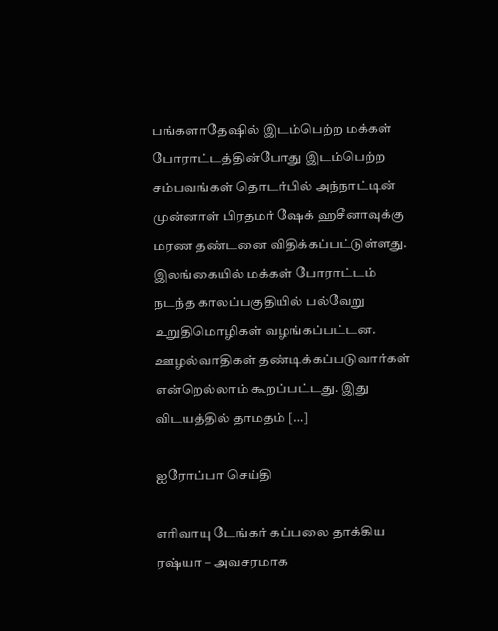பங்களாதேஷில் இடம்பெற்ற மக்கள் போராட்டத்தின்போது இடம்பெற்ற சம்பவங்கள் தொடர்பில் அந்நாட்டின் முன்னாள் பிரதமர் ஷேக் ஹசீனாவுக்கு மரண தண்டனை விதிக்கப்பட்டுள்ளது. இலங்கையில் மக்கள் போராட்டம் நடந்த காலப்பகுதியில் பல்வேறு உறுதிமொழிகள் வழங்கப்பட்டன. ஊழல்வாதிகள் தண்டிக்கப்படுவார்கள் என்றெல்லாம் கூறப்பட்டது. இது விடயத்தில் தாமதம் […]

ஐரோப்பா செய்தி

எரிவாயு டேங்கர் கப்பலை தாக்கிய ரஷ்யா – அவசரமாக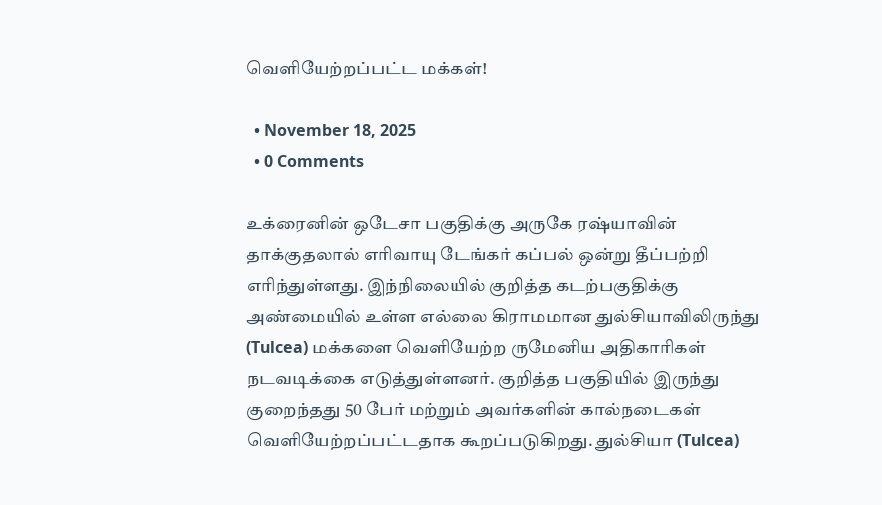வெளியேற்றப்பட்ட மக்கள்!

  • November 18, 2025
  • 0 Comments

உக்ரைனின் ஒடேசா பகுதிக்கு அருகே ரஷ்யாவின் தாக்குதலால் எரிவாயு டேங்கர் கப்பல் ஒன்று தீப்பற்றி எரிந்துள்ளது. இந்நிலையில் குறித்த கடற்பகுதிக்கு அண்மையில் உள்ள எல்லை கிராமமான துல்சியாவிலிருந்து (Tulcea) மக்களை வெளியேற்ற ருமேனிய அதிகாரிகள் நடவடிக்கை எடுத்துள்ளனர். குறித்த பகுதியில் இருந்து குறைந்தது 50 பேர் மற்றும் அவர்களின் கால்நடைகள் வெளியேற்றப்பட்டதாக கூறப்படுகிறது. துல்சியா (Tulcea)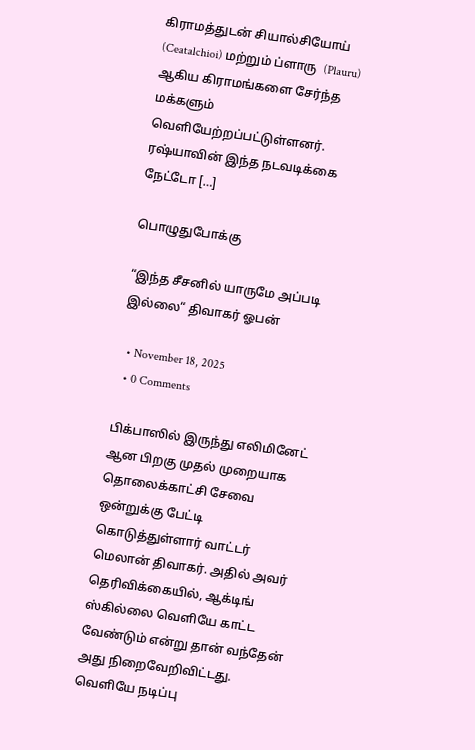கிராமத்துடன் சியால்சியோய் (Ceatalchioi) மற்றும் ப்ளாரு  (Plauru) ஆகிய கிராமங்களை சேர்ந்த மக்களும் வெளியேற்றப்பட்டுள்ளனர். ரஷ்யாவின் இந்த நடவடிக்கை நேட்டோ […]

பொழுதுபோக்கு

“இந்த சீசனில் யாருமே அப்படி இல்லை“ திவாகர் ஓபன்

  • November 18, 2025
  • 0 Comments

பிக்பாஸில் இருந்து எலிமினேட் ஆன பிறகு முதல் முறையாக தொலைக்காட்சி சேவை ஒன்றுக்கு பேட்டி கொடுத்துள்ளார் வாட்டர் மெலான் திவாகர். அதில் அவர் தெரிவிக்கையில், ஆக்டிங் ஸ்கில்லை வெளியே காட்ட வேண்டும் என்று தான் வந்தேன் அது நிறைவேறிவிட்டது. வெளியே நடிப்பு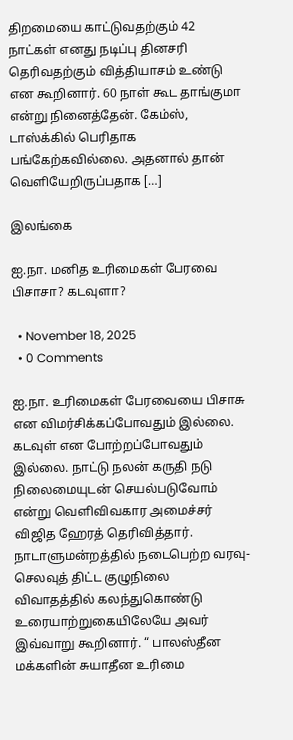திறமையை காட்டுவதற்கும் 42 நாட்கள் எனது நடிப்பு தினசரி தெரிவதற்கும் வித்தியாசம் உண்டு என கூறினார். 60 நாள் கூட தாங்குமா என்று நினைத்தேன். கேம்ஸ், டாஸ்க்கில் பெரிதாக பங்கேற்கவில்லை. அதனால் தான் வெளியேறிருப்பதாக […]

இலங்கை

ஐ.நா. மனித உரிமைகள் பேரவை பிசாசா? கடவுளா?

  • November 18, 2025
  • 0 Comments

ஐ.நா. உரிமைகள் பேரவையை பிசாசு என விமர்சிக்கப்போவதும் இல்லை. கடவுள் என போற்றப்போவதும் இல்லை. நாட்டு நலன் கருதி நடு நிலைமையுடன் செயல்படுவோம் என்று வெளிவிவகார அமைச்சர் விஜித ஹேரத் தெரிவித்தார். நாடாளுமன்றத்தில் நடைபெற்ற வரவு- செலவுத் திட்ட குழுநிலை விவாதத்தில் கலந்துகொண்டு உரையாற்றுகையிலேயே அவர் இவ்வாறு கூறினார். “ பாலஸ்தீன மக்களின் சுயாதீன உரிமை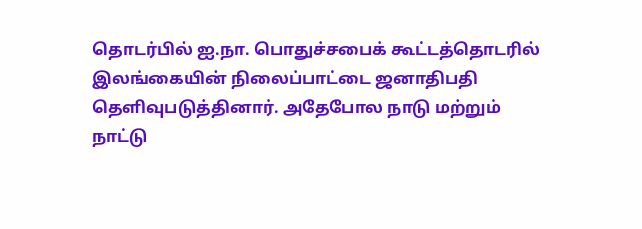தொடர்பில் ஐ.நா. பொதுச்சபைக் கூட்டத்தொடரில் இலங்கையின் நிலைப்பாட்டை ஜனாதிபதி தெளிவுபடுத்தினார். அதேபோல நாடு மற்றும் நாட்டு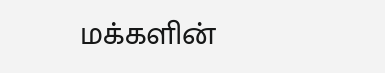மக்களின்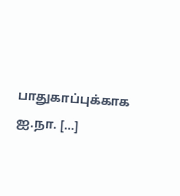பாதுகாப்புக்காக ஐ.நா. […]